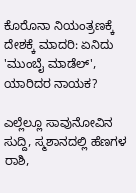ಕೊರೊನಾ ನಿಯಂತ್ರಣಕ್ಕೆ ದೇಶಕ್ಕೆ ಮಾದರಿ: ಏನಿದು 'ಮುಂಬೈ ಮಾಡೆಲ್', ಯಾರಿದರ ನಾಯಕ?

ಎಲ್ಲೆಲ್ಲೂ ಸಾವುನೋವಿನ ಸುದ್ದಿ, ಸ್ಮಶಾನದಲ್ಲಿ ಹೆಣಗಳ ರಾಶಿ,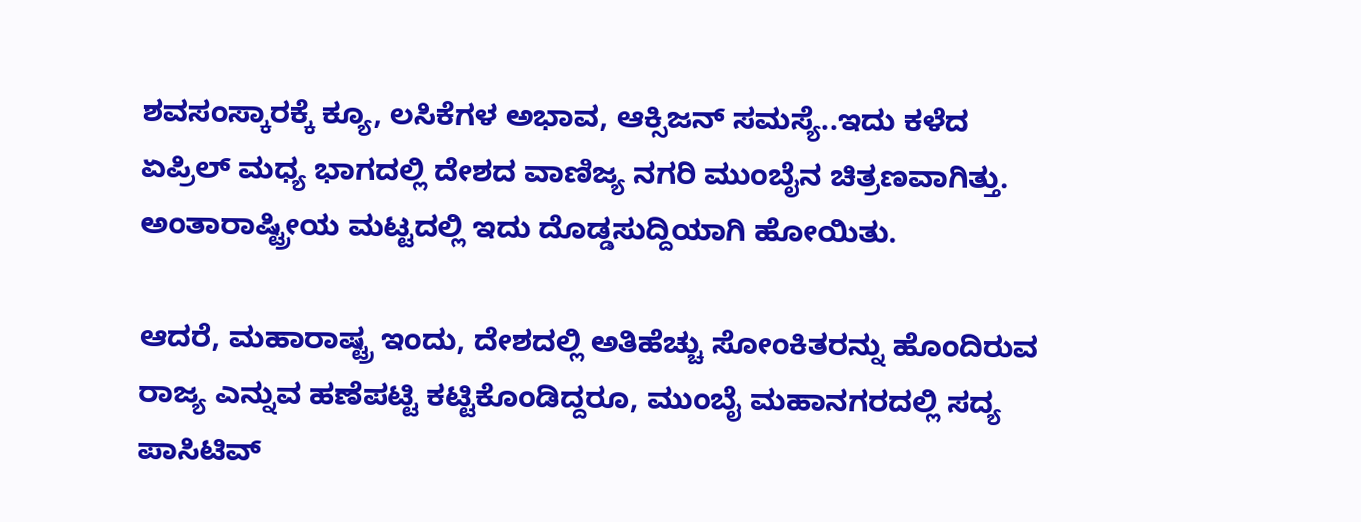ಶವಸಂಸ್ಕಾರಕ್ಕೆ ಕ್ಯೂ, ಲಸಿಕೆಗಳ ಅಭಾವ, ಆಕ್ಸಿಜನ್ ಸಮಸ್ಯೆ..ಇದು ಕಳೆದ ಏಪ್ರಿಲ್ ಮಧ್ಯ ಭಾಗದಲ್ಲಿ ದೇಶದ ವಾಣಿಜ್ಯ ನಗರಿ ಮುಂಬೈನ ಚಿತ್ರಣವಾಗಿತ್ತು. ಅಂತಾರಾಷ್ಟ್ರೀಯ ಮಟ್ಟದಲ್ಲಿ ಇದು ದೊಡ್ಡಸುದ್ದಿಯಾಗಿ ಹೋಯಿತು.

ಆದರೆ, ಮಹಾರಾಷ್ಟ್ರ ಇಂದು, ದೇಶದಲ್ಲಿ ಅತಿಹೆಚ್ಚು ಸೋಂಕಿತರನ್ನು ಹೊಂದಿರುವ ರಾಜ್ಯ ಎನ್ನುವ ಹಣೆಪಟ್ಟಿ ಕಟ್ಟಿಕೊಂಡಿದ್ದರೂ, ಮುಂಬೈ ಮಹಾನಗರದಲ್ಲಿ ಸದ್ಯ ಪಾಸಿಟಿವ್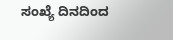ಸಂಖ್ಯೆ ದಿನದಿಂದ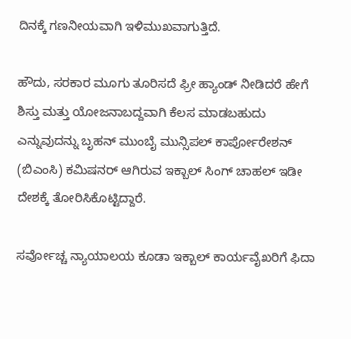ದಿನಕ್ಕೆ ಗಣನೀಯವಾಗಿ ಇಳಿಮುಖವಾಗುತ್ತಿದೆ.

ಹೌದು, ಸರಕಾರ ಮೂಗು ತೂರಿಸದೆ ಫ್ರೀ ಹ್ಯಾಂಡ್ ನೀಡಿದರೆ ಹೇಗೆ ಶಿಸ್ತು ಮತ್ತು ಯೋಜನಾಬದ್ದವಾಗಿ ಕೆಲಸ ಮಾಡಬಹುದು ಎನ್ನುವುದನ್ನು ಬೃಹನ್ ಮುಂಬೈ ಮುನ್ಸಿಪಲ್ ಕಾರ್ಪೋರೇಶನ್ (ಬಿಎಂಸಿ) ಕಮಿಷನರ್ ಆಗಿರುವ ಇಕ್ಬಾಲ್ ಸಿಂಗ್ ಚಾಹಲ್ ಇಡೀ ದೇಶಕ್ಕೆ ತೋರಿಸಿಕೊಟ್ಟಿದ್ದಾರೆ.

ಸರ್ವೋಚ್ಚ ನ್ಯಾಯಾಲಯ ಕೂಡಾ ಇಕ್ಬಾಲ್ ಕಾರ್ಯವೈಖರಿಗೆ ಫಿದಾ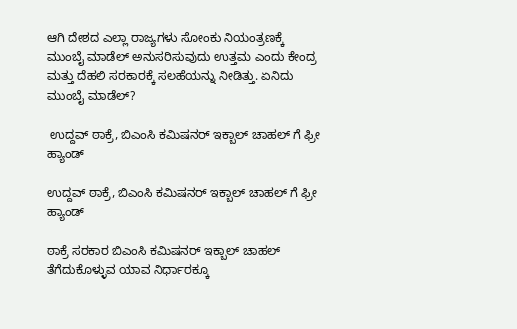ಆಗಿ ದೇಶದ ಎಲ್ಲಾ ರಾಜ್ಯಗಳು ಸೋಂಕು ನಿಯಂತ್ರಣಕ್ಕೆ ಮುಂಬೈ ಮಾಡೆಲ್ ಅನುಸರಿಸುವುದು ಉತ್ತಮ ಎಂದು ಕೇಂದ್ರ ಮತ್ತು ದೆಹಲಿ ಸರಕಾರಕ್ಕೆ ಸಲಹೆಯನ್ನು ನೀಡಿತ್ತು. ಏನಿದು ಮುಂಬೈ ಮಾಡೆಲ್?

 ಉದ್ದವ್ ಠಾಕ್ರೆ, ಬಿಎಂಸಿ ಕಮಿಷನರ್ ಇಕ್ಬಾಲ್ ಚಾಹಲ್ ಗೆ ಫ್ರೀ ಹ್ಯಾಂಡ್

ಉದ್ದವ್ ಠಾಕ್ರೆ, ಬಿಎಂಸಿ ಕಮಿಷನರ್ ಇಕ್ಬಾಲ್ ಚಾಹಲ್ ಗೆ ಫ್ರೀ ಹ್ಯಾಂಡ್

ಠಾಕ್ರೆ ಸರಕಾರ ಬಿಎಂಸಿ ಕಮಿಷನರ್ ಇಕ್ಬಾಲ್ ಚಾಹಲ್ ತೆಗೆದುಕೊಳ್ಳುವ ಯಾವ ನಿರ್ಧಾರಕ್ಕೂ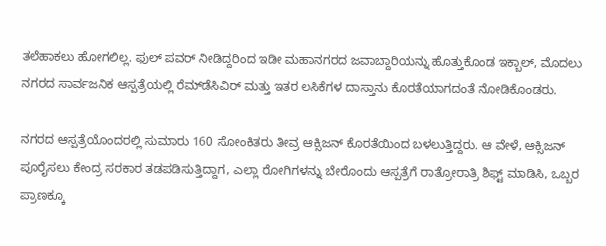ತಲೆಹಾಕಲು ಹೋಗಲಿಲ್ಲ. ಫುಲ್ ಪವರ್ ನೀಡಿದ್ದರಿಂದ ಇಡೀ ಮಹಾನಗರದ ಜವಾಬ್ದಾರಿಯನ್ನು ಹೊತ್ತುಕೊಂಡ ಇಕ್ಬಾಲ್, ಮೊದಲು ನಗರದ ಸಾರ್ವಜನಿಕ ಆಸ್ಪತ್ರೆಯಲ್ಲಿ ರೆಮ್‌ಡೆಸಿವಿರ್ ಮತ್ತು ಇತರ ಲಸಿಕೆಗಳ ದಾಸ್ತಾನು ಕೊರತೆಯಾಗದಂತೆ ನೋಡಿಕೊಂಡರು.

ನಗರದ ಆಸ್ಪತ್ರೆಯೊಂದರಲ್ಲಿ ಸುಮಾರು 160 ಸೋಂಕಿತರು ತೀವ್ರ ಆಕ್ಸಿಜನ್ ಕೊರತೆಯಿಂದ ಬಳಲುತ್ತಿದ್ದರು. ಆ ವೇಳೆ, ಆಕ್ಸಿಜನ್ ಪೂರೈಸಲು ಕೇಂದ್ರ ಸರಕಾರ ತಡಪಡಿಸುತ್ತಿದ್ದಾಗ, ಎಲ್ಲಾ ರೋಗಿಗಳನ್ನು ಬೇರೊಂದು ಆಸ್ಪತ್ರೆಗೆ ರಾತ್ರೋರಾತ್ರಿ ಶಿಫ್ಟ್ ಮಾಡಿಸಿ, ಒಬ್ಬರ ಪ್ರಾಣಕ್ಕೂ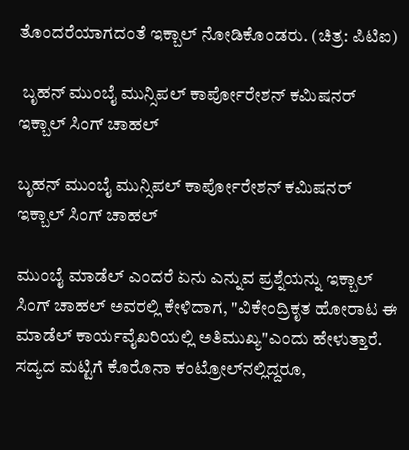ತೊಂದರೆಯಾಗದಂತೆ ಇಕ್ಬಾಲ್ ನೋಡಿಕೊಂಡರು. (ಚಿತ್ರ: ಪಿಟಿಐ)

 ಬೃಹನ್ ಮುಂಬೈ ಮುನ್ಸಿಪಲ್ ಕಾರ್ಪೋರೇಶನ್ ಕಮಿಷನರ್ ಇಕ್ಬಾಲ್ ಸಿಂಗ್ ಚಾಹಲ್

ಬೃಹನ್ ಮುಂಬೈ ಮುನ್ಸಿಪಲ್ ಕಾರ್ಪೋರೇಶನ್ ಕಮಿಷನರ್ ಇಕ್ಬಾಲ್ ಸಿಂಗ್ ಚಾಹಲ್

ಮುಂಬೈ ಮಾಡೆಲ್ ಎಂದರೆ ಏನು ಎನ್ನುವ ಪ್ರಶ್ನೆಯನ್ನು ಇಕ್ಬಾಲ್ ಸಿಂಗ್ ಚಾಹಲ್ ಅವರಲ್ಲಿ ಕೇಳಿದಾಗ, "ವಿಕೇಂದ್ರಿಕೃತ ಹೋರಾಟ ಈ ಮಾಡೆಲ್ ಕಾರ್ಯವೈಖರಿಯಲ್ಲಿ ಅತಿಮುಖ್ಯ"ಎಂದು ಹೇಳುತ್ತಾರೆ. ಸದ್ಯದ ಮಟ್ಟಿಗೆ ಕೊರೊನಾ ಕಂಟ್ರೋಲ್‌ನಲ್ಲಿದ್ದರೂ,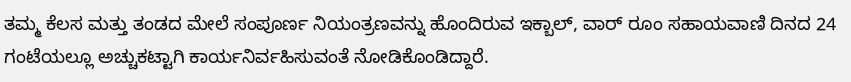ತಮ್ಮ ಕೆಲಸ ಮತ್ತು ತಂಡದ ಮೇಲೆ ಸಂಪೂರ್ಣ ನಿಯಂತ್ರಣವನ್ನು ಹೊಂದಿರುವ ಇಕ್ಬಾಲ್, ವಾರ್ ರೂಂ ಸಹಾಯವಾಣಿ ದಿನದ 24 ಗಂಟೆಯಲ್ಲೂ ಅಚ್ಚುಕಟ್ಟಾಗಿ ಕಾರ್ಯನಿರ್ವಹಿಸುವಂತೆ ನೋಡಿಕೊಂಡಿದ್ದಾರೆ.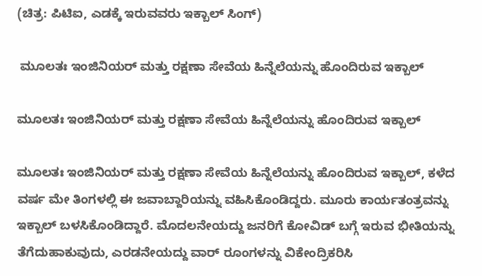(ಚಿತ್ರ: ಪಿಟಿಐ, ಎಡಕ್ಕೆ ಇರುವವರು ಇಕ್ಬಾಲ್ ಸಿಂಗ್)

 ಮೂಲತಃ ಇಂಜಿನಿಯರ್ ಮತ್ತು ರಕ್ಷಣಾ ಸೇವೆಯ ಹಿನ್ನೆಲೆಯನ್ನು ಹೊಂದಿರುವ ಇಕ್ಬಾಲ್

ಮೂಲತಃ ಇಂಜಿನಿಯರ್ ಮತ್ತು ರಕ್ಷಣಾ ಸೇವೆಯ ಹಿನ್ನೆಲೆಯನ್ನು ಹೊಂದಿರುವ ಇಕ್ಬಾಲ್

ಮೂಲತಃ ಇಂಜಿನಿಯರ್ ಮತ್ತು ರಕ್ಷಣಾ ಸೇವೆಯ ಹಿನ್ನೆಲೆಯನ್ನು ಹೊಂದಿರುವ ಇಕ್ಬಾಲ್, ಕಳೆದ ವರ್ಷ ಮೇ ತಿಂಗಳಲ್ಲಿ ಈ ಜವಾಬ್ದಾರಿಯನ್ನು ವಹಿಸಿಕೊಂಡಿದ್ದರು. ಮೂರು ಕಾರ್ಯತಂತ್ರವನ್ನು ಇಕ್ಬಾಲ್ ಬಳಸಿಕೊಂಡಿದ್ದಾರೆ. ಮೊದಲನೇಯದ್ದು ಜನರಿಗೆ ಕೋವಿಡ್ ಬಗ್ಗೆ ಇರುವ ಭೀತಿಯನ್ನು ತೆಗೆದುಹಾಕುವುದು, ಎರಡನೇಯದ್ದು ವಾರ್ ರೂಂಗಳನ್ನು ವಿಕೇಂದ್ರಿಕರಿಸಿ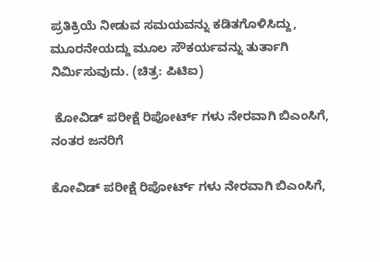ಪ್ರತಿಕ್ರಿಯೆ ನೀಡುವ ಸಮಯವನ್ನು ಕಡಿತಗೊಳಿಸಿದ್ದು, ಮೂರನೇಯದ್ದು ಮೂಲ ಸೌಕರ್ಯವನ್ನು ತುರ್ತಾಗಿ ನಿರ್ಮಿಸುವುದು. (ಚಿತ್ರ: ಪಿಟಿಐ)

 ಕೋವಿಡ್ ಪರೀಕ್ಷೆ ರಿಪೋರ್ಟ್ ಗಳು ನೇರವಾಗಿ ಬಿಎಂಸಿಗೆ, ನಂತರ ಜನರಿಗೆ

ಕೋವಿಡ್ ಪರೀಕ್ಷೆ ರಿಪೋರ್ಟ್ ಗಳು ನೇರವಾಗಿ ಬಿಎಂಸಿಗೆ,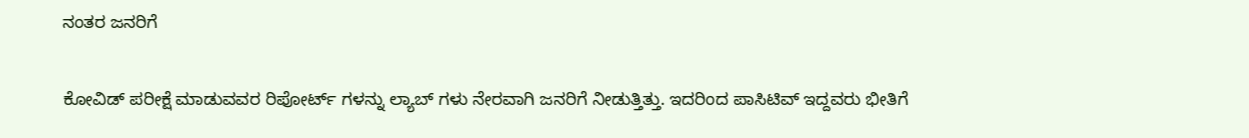ನಂತರ ಜನರಿಗೆ

ಕೋವಿಡ್ ಪರೀಕ್ಷೆ ಮಾಡುವವರ ರಿಪೋರ್ಟ್ ಗಳನ್ನು ಲ್ಯಾಬ್ ಗಳು ನೇರವಾಗಿ ಜನರಿಗೆ ನೀಡುತ್ತಿತ್ತು. ಇದರಿಂದ ಪಾಸಿಟಿವ್ ಇದ್ದವರು ಭೀತಿಗೆ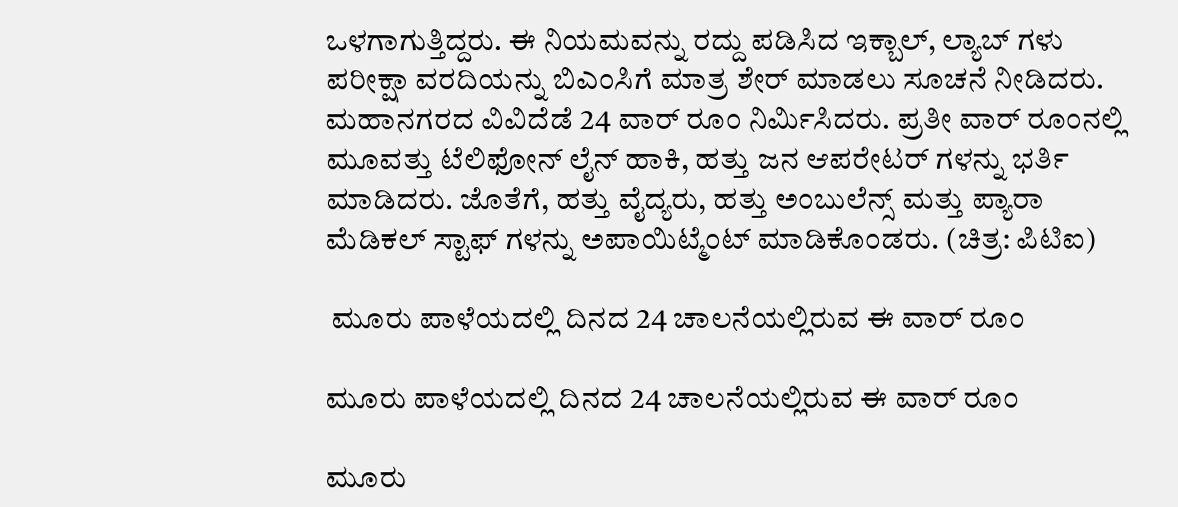ಒಳಗಾಗುತ್ತಿದ್ದರು. ಈ ನಿಯಮವನ್ನು ರದ್ದು ಪಡಿಸಿದ ಇಕ್ಬಾಲ್, ಲ್ಯಾಬ್ ಗಳು ಪರೀಕ್ಷಾ ವರದಿಯನ್ನು ಬಿಎಂಸಿಗೆ ಮಾತ್ರ ಶೇರ್ ಮಾಡಲು ಸೂಚನೆ ನೀಡಿದರು. ಮಹಾನಗರದ ವಿವಿದೆಡೆ 24 ವಾರ್ ರೂಂ ನಿರ್ಮಿಸಿದರು. ಪ್ರತೀ ವಾರ್ ರೂಂನಲ್ಲಿ ಮೂವತ್ತು ಟೆಲಿಫೋನ್ ಲೈನ್ ಹಾಕಿ, ಹತ್ತು ಜನ ಆಪರೇಟರ್ ಗಳನ್ನು ಭರ್ತಿ ಮಾಡಿದರು. ಜೊತೆಗೆ, ಹತ್ತು ವೈದ್ಯರು, ಹತ್ತು ಅಂಬುಲೆನ್ಸ್ ಮತ್ತು ಪ್ಯಾರಾ ಮೆಡಿಕಲ್ ಸ್ಟಾಫ್ ಗಳನ್ನು ಅಪಾಯಿಟ್ಮೆಂಟ್ ಮಾಡಿಕೊಂಡರು. (ಚಿತ್ರ: ಪಿಟಿಐ)

 ಮೂರು ಪಾಳೆಯದಲ್ಲಿ ದಿನದ 24 ಚಾಲನೆಯಲ್ಲಿರುವ ಈ ವಾರ್ ರೂಂ

ಮೂರು ಪಾಳೆಯದಲ್ಲಿ ದಿನದ 24 ಚಾಲನೆಯಲ್ಲಿರುವ ಈ ವಾರ್ ರೂಂ

ಮೂರು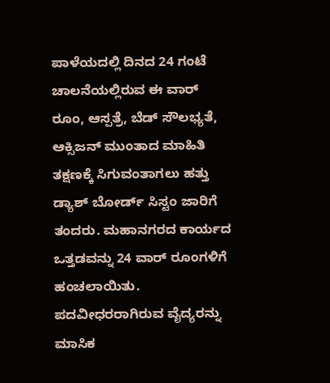ಪಾಳೆಯದಲ್ಲಿ ದಿನದ 24 ಗಂಟೆ ಚಾಲನೆಯಲ್ಲಿರುವ ಈ ವಾರ್ ರೂಂ, ಆಸ್ಪತ್ರೆ, ಬೆಡ್ ಸೌಲಭ್ಯತೆ, ಆಕ್ಸಿಜನ್ ಮುಂತಾದ ಮಾಹಿತಿ ತಕ್ಷಣಕ್ಕೆ ಸಿಗುವಂತಾಗಲು ಹತ್ತು ಡ್ಯಾಶ್ ಬೋರ್ಡ್ ಸಿಸ್ಟಂ ಜಾರಿಗೆ ತಂದರು. ಮಹಾನಗರದ ಕಾರ್ಯದ ಒತ್ತಡವನ್ನು 24 ವಾರ್ ರೂಂಗಳಿಗೆ ಹಂಚಲಾಯಿತು. ಪದವೀಧರರಾಗಿರುವ ವೈದ್ಯರನ್ನು ಮಾಸಿಕ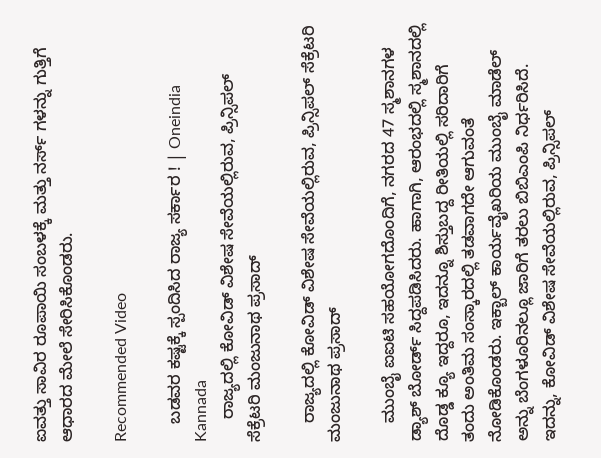ಐವತ್ತು ಸಾವಿರ ರೂಪಾಯಿ ಸಂಬಳಕ್ಕೆ ಮತ್ತು ನರ್ಸ್ ಗಳನ್ನು ಗುತ್ತಿಗೆ ಆಧಾರದ ಮೇಲೆ ಸೇರಿಸಿಕೊಂಡರು.

Recommended Video

    ಬಡವರ ಕಷ್ಟಕ್ಕೆ ಸ್ಪಂದಿಸಿದ ರಾಜ್ಯ ಸರ್ಕಾರ ! | Oneindia Kannada
     ರಾಜ್ಯದಲ್ಲಿ ಕೋವಿಡ್ ವಿಶೇಷ ಸೇವೆಯಲ್ಲಿರುವ, ಪ್ರಿನ್ಸಿಪಲ್ ಸೆಕ್ರೆಟರಿ ಮಂಜುನಾಥ ಪ್ರಸಾದ್

    ರಾಜ್ಯದಲ್ಲಿ ಕೋವಿಡ್ ವಿಶೇಷ ಸೇವೆಯಲ್ಲಿರುವ, ಪ್ರಿನ್ಸಿಪಲ್ ಸೆಕ್ರೆಟರಿ ಮಂಜುನಾಥ ಪ್ರಸಾದ್

    ಮುಂಬೈ ಐಐಟಿ ಸಹಯೋಗದೊಂದಿಗೆ, ನಗರದ 47 ಸ್ಮಶಾನಗಳ ಡ್ಯಾಶ್ ಬೋರ್ಡ್ ಸಿದ್ದಪಡಿಸಿದರು. ಹಾಗಾಗಿ, ಆರಂಭದಲ್ಲಿ ಸ್ಮಶಾನದಲ್ಲಿ ದೊಡ್ಡ ಕ್ಯೂ ಇದ್ದರೂ, ಇದನ್ನೂ ಶಿಸ್ತುಬದ್ದ ರೀತಿಯಲ್ಲಿ ಸರಿದಾರಿಗೆ ತಂದು ಅಂತಿಮ ಸಂಸ್ಕಾರದಲ್ಲಿ ತಡವಾಗದೇ ಆಗುವಂತೆ ನೋಡಿಕೊಂಡರು. ಇಕ್ಬಾಲ್ ಕಾರ್ಯವೈಖರಿಯ ಮುಂಬೈ ಮಾಡೆಲ್ ಅನ್ನು ಬೆಂಗಳೂರಿನಲ್ಲೂ ಜಾರಿಗೆ ತರಲು ಬಿಬಿಎಂಪಿ ನಿರ್ಧರಿಸಿದೆ. ಇದನ್ನು, ಕೋವಿಡ್ ವಿಶೇಷ ಸೇವೆಯಲ್ಲಿರುವ, ಪ್ರಿನ್ಸಿಪಲ್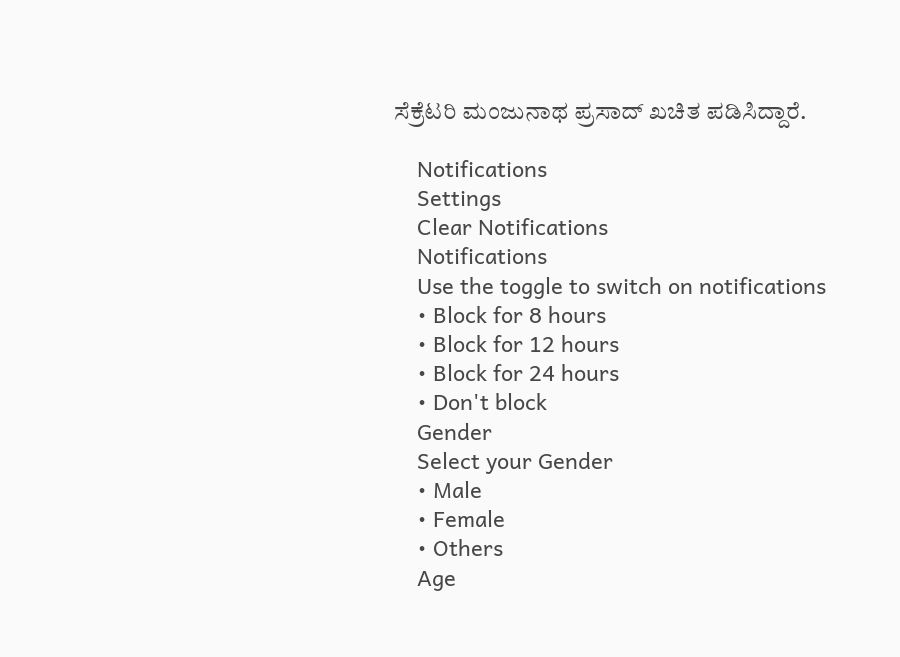ಸೆಕ್ರೆಟರಿ ಮಂಜುನಾಥ ಪ್ರಸಾದ್ ಖಚಿತ ಪಡಿಸಿದ್ದಾರೆ.

    Notifications
    Settings
    Clear Notifications
    Notifications
    Use the toggle to switch on notifications
    • Block for 8 hours
    • Block for 12 hours
    • Block for 24 hours
    • Don't block
    Gender
    Select your Gender
    • Male
    • Female
    • Others
    Age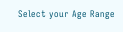Select your Age Range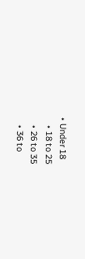• Under 18
    • 18 to 25
    • 26 to 35
    • 36 to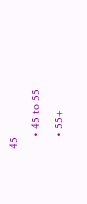45
    • 45 to 55
    • 55+